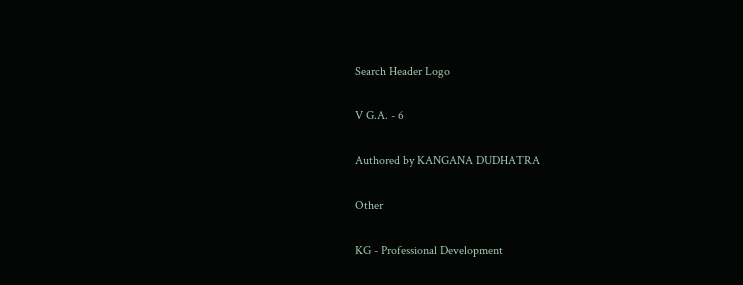Search Header Logo

V G.A. - 6

Authored by KANGANA DUDHATRA

Other

KG - Professional Development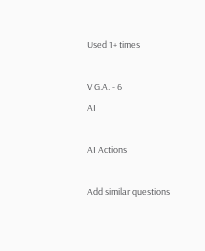Used 1+ times

V G.A. - 6
AI

AI Actions

Add similar questions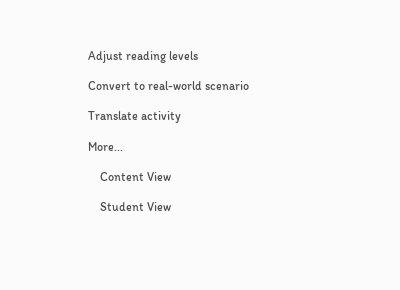Adjust reading levels

Convert to real-world scenario

Translate activity

More...

    Content View

    Student View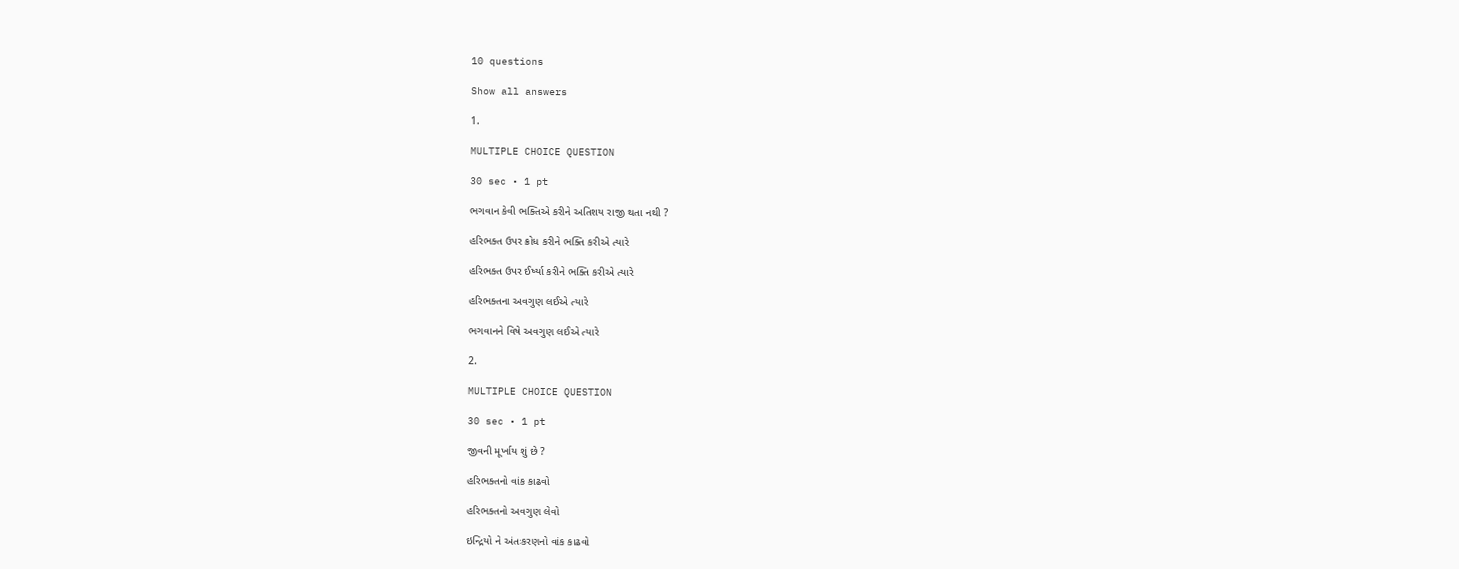10 questions

Show all answers

1.

MULTIPLE CHOICE QUESTION

30 sec • 1 pt

ભગવાન કેવી ભક્તિએ કરીને અતિશય રાજી થતા નથી ?

હરિભક્ત ઉપર ક્રોધ કરીને ભક્તિ કરીએ ત્યારે

હરિભક્ત ઉપર ઈર્ષ્યા કરીને ભક્તિ કરીએ ત્યારે

હરિભક્તના અવગુણ લઈએ ત્યારે

ભગવાનને વિષે અવગુણ લઈએ ત્યારે

2.

MULTIPLE CHOICE QUESTION

30 sec • 1 pt

જીવની મૂર્ખાય શું છે ?

હરિભક્તનો વાંક કાઢવો

હરિભક્તનો અવગુણ લેવો

ઇન્દ્રિયો ને અંતઃકરણનો વાંક કાઢવો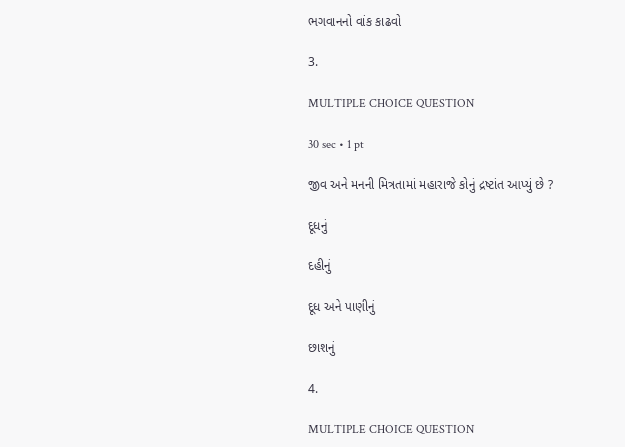ભગવાનનો વાંક કાઢવો

3.

MULTIPLE CHOICE QUESTION

30 sec • 1 pt

જીવ અને મનની મિત્રતામાં મહારાજે કોનું દ્રષ્ટાંત આપ્યું છે ?

દૂધનું

દહીનું

દૂધ અને પાણીનું

છાશનું

4.

MULTIPLE CHOICE QUESTION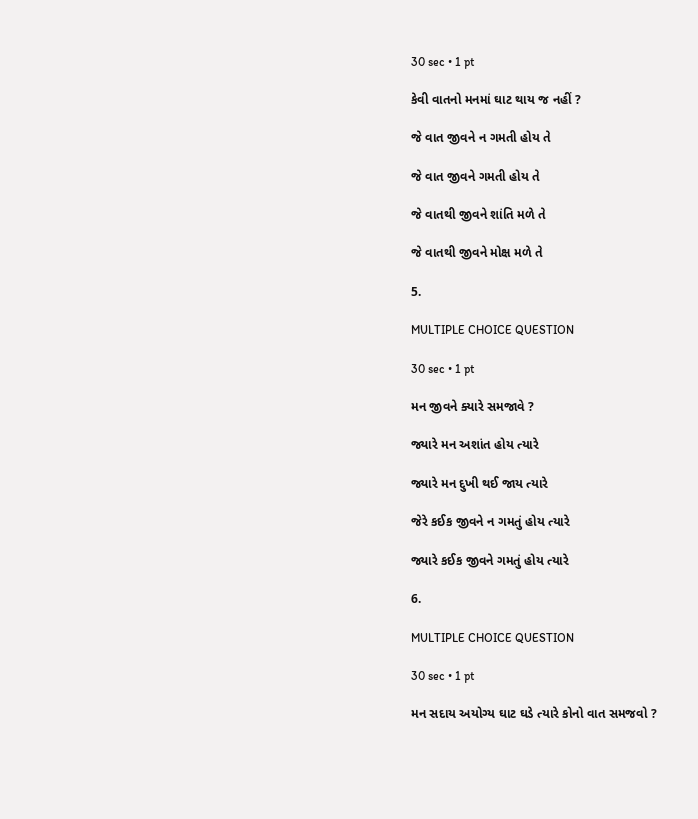30 sec • 1 pt

કેવી વાતનો મનમાં ઘાટ થાય જ નહીં ?

જે વાત જીવને ન ગમતી હોય તે

જે વાત જીવને ગમતી હોય તે

જે વાતથી જીવને શાંતિ મળે તે

જે વાતથી જીવને મોક્ષ મળે તે

5.

MULTIPLE CHOICE QUESTION

30 sec • 1 pt

મન જીવને ક્યારે સમજાવે ?

જ્યારે મન અશાંત હોય ત્યારે

જ્યારે મન દુખી થઈ જાય ત્યારે

જેરે કઈક જીવને ન ગમતું હોય ત્યારે

જ્યારે કઈક જીવને ગમતું હોય ત્યારે

6.

MULTIPLE CHOICE QUESTION

30 sec • 1 pt

મન સદાય અયોગ્ય ઘાટ ઘડે ત્યારે કોનો વાત સમજવો ?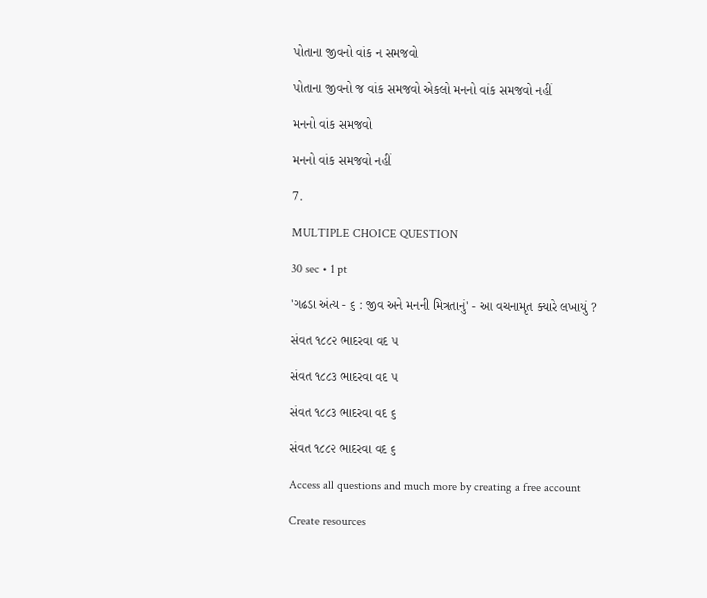પોતાના જીવનો વાંક ન સમજવો

પોતાના જીવનો જ વાંક સમજવો એકલો મનનો વાંક સમજવો નહીં

મનનો વાંક સમજવો

મનનો વાંક સમજવો નહીં

7.

MULTIPLE CHOICE QUESTION

30 sec • 1 pt

'ગઢડા અંત્ય - ૬ : જીવ અને મનની મિત્રતાનું' - આ વચનામૃત ક્યારે લખાયું ?

સંવત ૧૮૮૨ ભાદરવા વદ ૫

સંવત ૧૮૮૩ ભાદરવા વદ ૫

સંવત ૧૮૮૩ ભાદરવા વદ ૬

સંવત ૧૮૮૨ ભાદરવા વદ ૬

Access all questions and much more by creating a free account

Create resources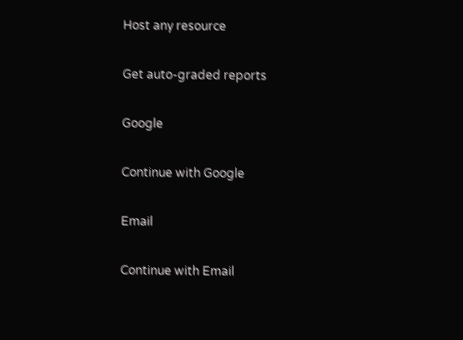Host any resource

Get auto-graded reports

Google

Continue with Google

Email

Continue with Email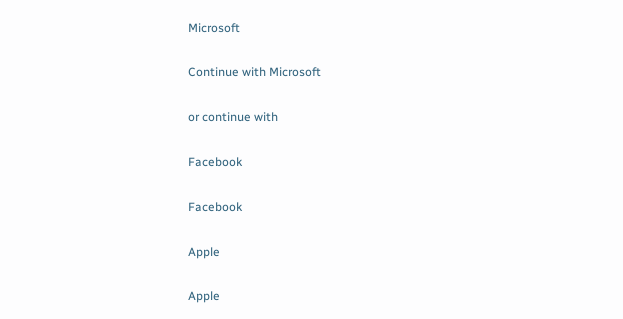Microsoft

Continue with Microsoft

or continue with

Facebook

Facebook

Apple

Apple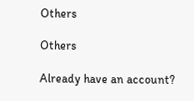Others

Others

Already have an account?